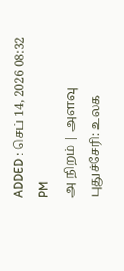ADDED : செப் 14, 2026 08:32 PM
அ நிறம் | அளவு
புதுச்சேரி: உலக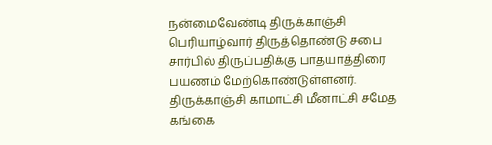நன்மைவேண்டி திருக்காஞ்சி பெரியாழ்வார் திருத்தொண்டு சபை சார்பில் திருப்பதிக்கு பாதயாத்திரை பயணம் மேற்கொண்டுள்ளனர்.
திருக்காஞ்சி காமாட்சி மீனாட்சி சமேத கங்கை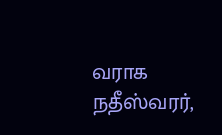வராக நதீஸ்வரர்,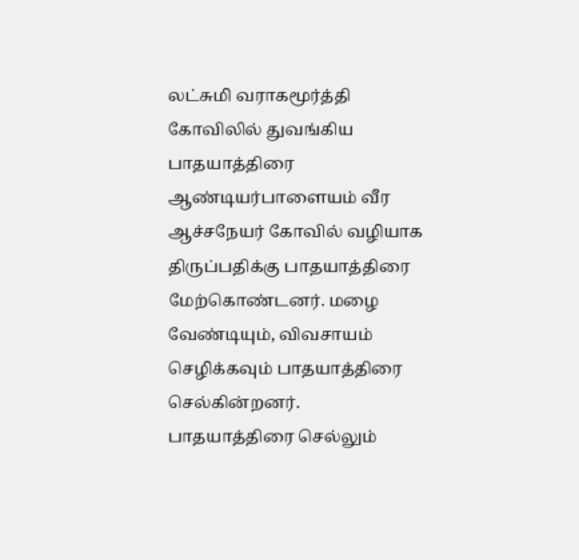லட்சுமி வராகமூர்த்தி கோவிலில் துவங்கிய பாதயாத்திரை ஆண்டியர்பாளையம் வீர ஆச்சநேயர் கோவில் வழியாக திருப்பதிக்கு பாதயாத்திரை மேற்கொண்டனர். மழை வேண்டியும், விவசாயம் செழிக்கவும் பாதயாத்திரை செல்கின்றனர். பாதயாத்திரை செல்லும்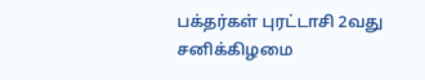பக்தர்கள் புரட்டாசி 2வது சனிக்கிழமை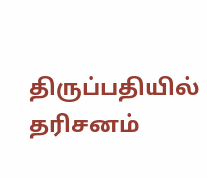திருப்பதியில் தரிசனம்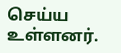செய்ய உள்ளனர்.